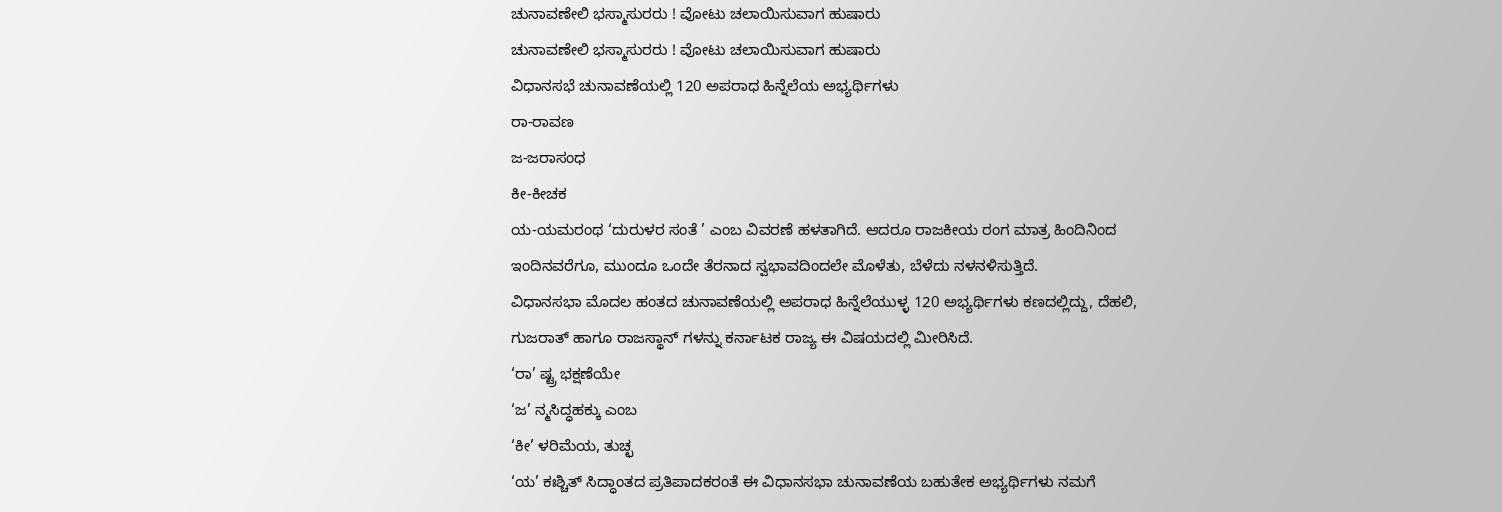ಚುನಾವಣೇಲಿ ಭಸ್ಮಾಸುರರು ! ವೋಟು ಚಲಾಯಿಸುವಾಗ ಹುಷಾರು
ಚುನಾವಣೇಲಿ ಭಸ್ಮಾಸುರರು ! ವೋಟು ಚಲಾಯಿಸುವಾಗ ಹುಷಾರು
ವಿಧಾನಸಭೆ ಚುನಾವಣೆಯಲ್ಲಿ 120 ಅಪರಾಧ ಹಿನ್ನೆಲೆಯ ಅಭ್ಯರ್ಥಿಗಳು
ರಾ-ರಾವಣ
ಜ-ಜರಾಸಂಧ
ಕೀ-ಕೀಚಕ
ಯ-ಯಮರಂಥ ‘ದುರುಳರ ಸಂತೆ ’ ಎಂಬ ವಿವರಣೆ ಹಳತಾಗಿದೆ. ಆದರೂ ರಾಜಕೀಯ ರಂಗ ಮಾತ್ರ ಹಿಂದಿನಿಂದ ಇಂದಿನವರೆಗೂ, ಮುಂದೂ ಒಂದೇ ತೆರನಾದ ಸ್ವಭಾವದಿಂದಲೇ ಮೊಳೆತು, ಬೆಳೆದು ನಳನಳಿಸುತ್ತಿದೆ.
ವಿಧಾನಸಭಾ ಮೊದಲ ಹಂತದ ಚುನಾವಣೆಯಲ್ಲಿ ಅಪರಾಧ ಹಿನ್ನೆಲೆಯುಳ್ಳ 120 ಅಭ್ಯರ್ಥಿಗಳು ಕಣದಲ್ಲಿದ್ದು, ದೆಹಲಿ, ಗುಜರಾತ್ ಹಾಗೂ ರಾಜಸ್ಥಾನ್ ಗಳನ್ನು ಕರ್ನಾಟಕ ರಾಜ್ಯ ಈ ವಿಷಯದಲ್ಲಿ ಮೀರಿಸಿದೆ.
‘ರಾ’ ಷ್ಟ್ರ ಭಕ್ಷಣೆಯೇ
‘ಜ’ ನ್ಮಸಿದ್ಧಹಕ್ಕು ಎಂಬ
‘ಕೀ’ ಳರಿಮೆಯ, ತುಚ್ಛ
‘ಯ’ ಕಃಶ್ಚಿತ್ ಸಿದ್ಧಾಂತದ ಪ್ರತಿಪಾದಕರಂತೆ ಈ ವಿಧಾನಸಭಾ ಚುನಾವಣೆಯ ಬಹುತೇಕ ಅಭ್ಯರ್ಥಿಗಳು ನಮಗೆ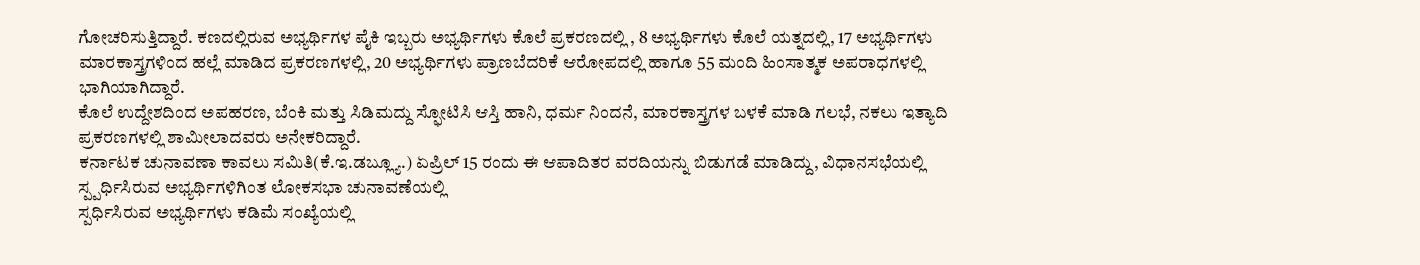ಗೋಚರಿಸುತ್ತಿದ್ದಾರೆ. ಕಣದಲ್ಲಿರುವ ಅಭ್ಯರ್ಥಿಗಳ ಪೈಕಿ ಇಬ್ಬರು ಅಭ್ಯರ್ಥಿಗಳು ಕೊಲೆ ಪ್ರಕರಣದಲ್ಲಿ , 8 ಅಭ್ಯರ್ಥಿಗಳು ಕೊಲೆ ಯತ್ನದಲ್ಲಿ, 17 ಅಭ್ಯರ್ಥಿಗಳು ಮಾರಕಾಸ್ತ್ರಗಳಿಂದ ಹಲ್ಲೆ ಮಾಡಿದ ಪ್ರಕರಣಗಳಲ್ಲಿ, 20 ಅಭ್ಯರ್ಥಿಗಳು ಪ್ರಾಣಬೆದರಿಕೆ ಆರೋಪದಲ್ಲಿ ಹಾಗೂ 55 ಮಂದಿ ಹಿಂಸಾತ್ಮಕ ಅಪರಾಧಗಳಲ್ಲಿ ಭಾಗಿಯಾಗಿದ್ದಾರೆ.
ಕೊಲೆ ಉದ್ದೇಶದಿಂದ ಅಪಹರಣ, ಬೆಂಕಿ ಮತ್ತು ಸಿಡಿಮದ್ದು ಸ್ಫೋಟಿಸಿ ಆಸ್ತಿ ಹಾನಿ, ಧರ್ಮ ನಿಂದನೆ, ಮಾರಕಾಸ್ತ್ರಗಳ ಬಳಕೆ ಮಾಡಿ ಗಲಭೆ, ನಕಲು ಇತ್ಯಾದಿ ಪ್ರಕರಣಗಳಲ್ಲಿ ಶಾಮೀಲಾದವರು ಅನೇಕರಿದ್ದಾರೆ.
ಕರ್ನಾಟಕ ಚುನಾವಣಾ ಕಾವಲು ಸಮಿತಿ(ಕೆ.ಇ.ಡಬ್ಲ್ಯೂ.) ಏಪ್ರಿಲ್ 15 ರಂದು ಈ ಆಪಾದಿತರ ವರದಿಯನ್ನು ಬಿಡುಗಡೆ ಮಾಡಿದ್ದು, ವಿಧಾನಸಭೆಯಲ್ಲಿ ಸ್ಪ್ಪರ್ಧಿಸಿರುವ ಅಭ್ಯರ್ಥಿಗಳಿಗಿಂತ ಲೋಕಸಭಾ ಚುನಾವಣೆಯಲ್ಲಿ
ಸ್ಪರ್ಧಿಸಿರುವ ಅಭ್ಯರ್ಥಿಗಳು ಕಡಿಮೆ ಸಂಖ್ಯೆಯಲ್ಲಿ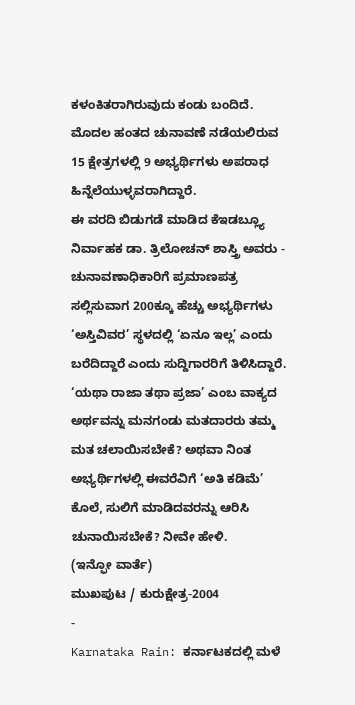ಕಳಂಕಿತರಾಗಿರುವುದು ಕಂಡು ಬಂದಿದೆ. ಮೊದಲ ಹಂತದ ಚುನಾವಣೆ ನಡೆಯಲಿರುವ 15 ಕ್ಷೇತ್ರಗಳಲ್ಲಿ 9 ಅಭ್ಯರ್ಥಿಗಳು ಅಪರಾಧ ಹಿನ್ನೆಲೆಯುಳ್ಳವರಾಗಿದ್ದಾರೆ.
ಈ ವರದಿ ಬಿಡುಗಡೆ ಮಾಡಿದ ಕೆಇಡಬ್ಲ್ಯೂ ನಿರ್ವಾಹಕ ಡಾ. ತ್ರಿಲೋಚನ್ ಶಾಸ್ತ್ರಿ ಅವರು - ಚುನಾವಣಾಧಿಕಾರಿಗೆ ಪ್ರಮಾಣಪತ್ರ ಸಲ್ಲಿಸುವಾಗ 200ಕ್ಕೂ ಹೆಚ್ಚು ಅಭ್ಯರ್ಥಿಗಳು ‘ಅಸ್ತಿವಿವರ’ ಸ್ಥಳದಲ್ಲಿ ‘ಏನೂ ಇಲ್ಲ’ ಎಂದು ಬರೆದಿದ್ದಾರೆ ಎಂದು ಸುದ್ದಿಗಾರರಿಗೆ ತಿಳಿಸಿದ್ದಾರೆ.
‘ಯಥಾ ರಾಜಾ ತಥಾ ಪ್ರಜಾ’ ಎಂಬ ವಾಕ್ಯದ ಅರ್ಥವನ್ನು ಮನಗಂಡು ಮತದಾರರು ತಮ್ಮ ಮತ ಚಲಾಯಿಸಬೇಕೆ? ಅಥವಾ ನಿಂತ ಅಭ್ಯರ್ಥಿಗಳಲ್ಲಿ ಈವರೆವಿಗೆ ‘ಅತಿ ಕಡಿಮೆ’ ಕೊಲೆ, ಸುಲಿಗೆ ಮಾಡಿದವರನ್ನು ಆರಿಸಿ ಚುನಾಯಿಸಬೇಕೆ? ನೀವೇ ಹೇಳಿ.
(ಇನ್ಫೋ ವಾರ್ತೆ)
ಮುಖಪುಟ / ಕುರುಕ್ಷೇತ್ರ-2004
-
Karnataka Rain: ಕರ್ನಾಟಕದಲ್ಲಿ ಮಳೆ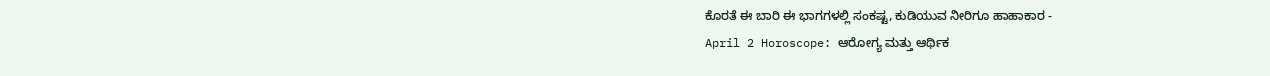ಕೊರತೆ ಈ ಬಾರಿ ಈ ಭಾಗಗಳಲ್ಲಿ ಸಂಕಷ್ಟ, ಕುಡಿಯುವ ನೀರಿಗೂ ಹಾಹಾಕಾರ -
April 2 Horoscope: ಆರೋಗ್ಯ ಮತ್ತು ಆರ್ಥಿಕ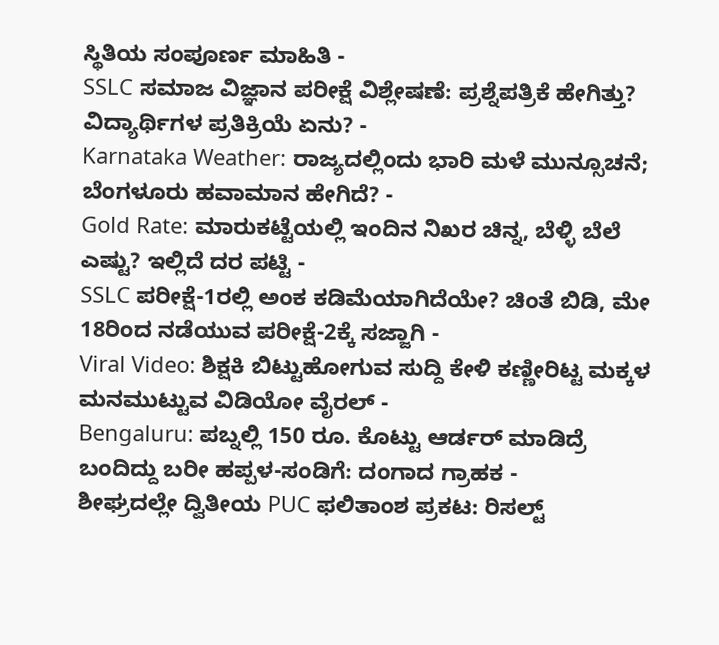ಸ್ಥಿತಿಯ ಸಂಪೂರ್ಣ ಮಾಹಿತಿ -
SSLC ಸಮಾಜ ವಿಜ್ಞಾನ ಪರೀಕ್ಷೆ ವಿಶ್ಲೇಷಣೆ: ಪ್ರಶ್ನೆಪತ್ರಿಕೆ ಹೇಗಿತ್ತು? ವಿದ್ಯಾರ್ಥಿಗಳ ಪ್ರತಿಕ್ರಿಯೆ ಏನು? -
Karnataka Weather: ರಾಜ್ಯದಲ್ಲಿಂದು ಭಾರಿ ಮಳೆ ಮುನ್ಸೂಚನೆ; ಬೆಂಗಳೂರು ಹವಾಮಾನ ಹೇಗಿದೆ? -
Gold Rate: ಮಾರುಕಟ್ಟೆಯಲ್ಲಿ ಇಂದಿನ ನಿಖರ ಚಿನ್ನ, ಬೆಳ್ಳಿ ಬೆಲೆ ಎಷ್ಟು? ಇಲ್ಲಿದೆ ದರ ಪಟ್ಟಿ -
SSLC ಪರೀಕ್ಷೆ-1ರಲ್ಲಿ ಅಂಕ ಕಡಿಮೆಯಾಗಿದೆಯೇ? ಚಿಂತೆ ಬಿಡಿ, ಮೇ 18ರಿಂದ ನಡೆಯುವ ಪರೀಕ್ಷೆ-2ಕ್ಕೆ ಸಜ್ಜಾಗಿ -
Viral Video: ಶಿಕ್ಷಕಿ ಬಿಟ್ಟುಹೋಗುವ ಸುದ್ದಿ ಕೇಳಿ ಕಣ್ಣೀರಿಟ್ಟ ಮಕ್ಕಳ ಮನಮುಟ್ಟುವ ವಿಡಿಯೋ ವೈರಲ್ -
Bengaluru: ಪಬ್ನಲ್ಲಿ 150 ರೂ. ಕೊಟ್ಟು ಆರ್ಡರ್ ಮಾಡಿದ್ರೆ ಬಂದಿದ್ದು ಬರೀ ಹಪ್ಪಳ-ಸಂಡಿಗೆ: ದಂಗಾದ ಗ್ರಾಹಕ -
ಶೀಘ್ರದಲ್ಲೇ ದ್ವಿತೀಯ PUC ಫಲಿತಾಂಶ ಪ್ರಕಟ: ರಿಸಲ್ಟ್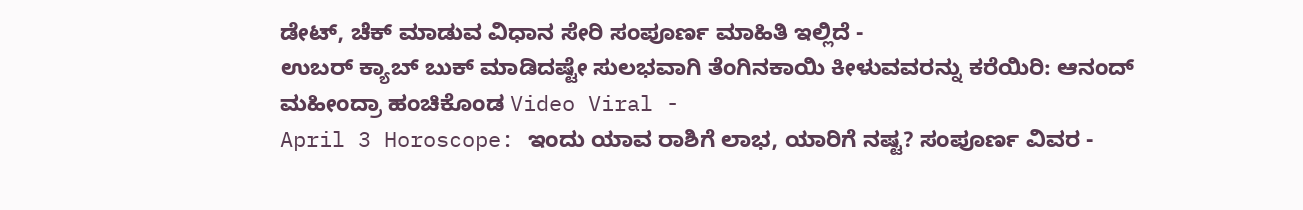ಡೇಟ್, ಚೆಕ್ ಮಾಡುವ ವಿಧಾನ ಸೇರಿ ಸಂಪೂರ್ಣ ಮಾಹಿತಿ ಇಲ್ಲಿದೆ -
ಉಬರ್ ಕ್ಯಾಬ್ ಬುಕ್ ಮಾಡಿದಷ್ಟೇ ಸುಲಭವಾಗಿ ತೆಂಗಿನಕಾಯಿ ಕೀಳುವವರನ್ನು ಕರೆಯಿರಿ: ಆನಂದ್ ಮಹೀಂದ್ರಾ ಹಂಚಿಕೊಂಡ Video Viral -
April 3 Horoscope: ಇಂದು ಯಾವ ರಾಶಿಗೆ ಲಾಭ, ಯಾರಿಗೆ ನಷ್ಟ? ಸಂಪೂರ್ಣ ವಿವರ -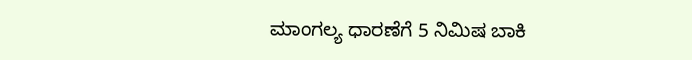ಮಾಂಗಲ್ಯ ಧಾರಣೆಗೆ 5 ನಿಮಿಷ ಬಾಕಿ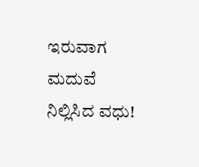ಇರುವಾಗ ಮದುವೆ ನಿಲ್ಲಿಸಿದ ವಧು!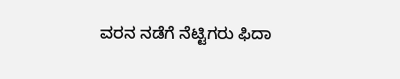ವರನ ನಡೆಗೆ ನೆಟ್ಟಿಗರು ಫಿದಾ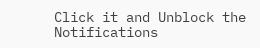Click it and Unblock the Notifications